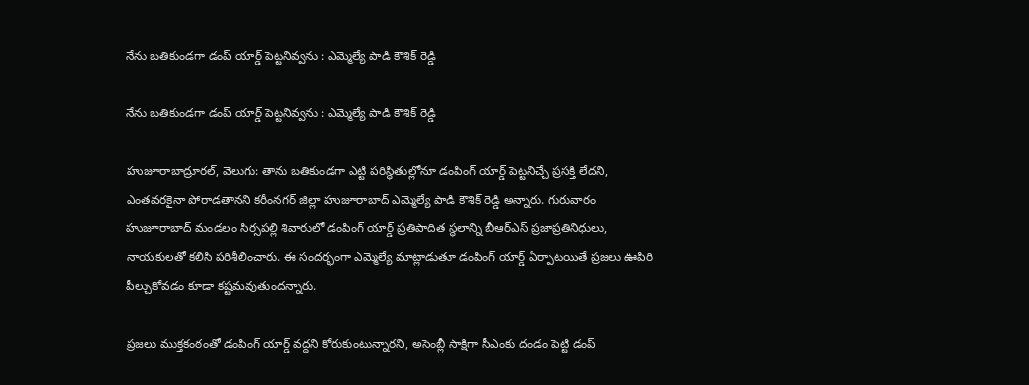నేను బతికుండగా డంప్‌‌‌‌‌‌‌‌ యార్డ్‌‌‌‌‌‌‌‌ పెట్టనివ్వను : ఎమ్మెల్యే పాడి కౌశిక్ రెడ్డి

నేను బతికుండగా డంప్‌‌‌‌‌‌‌‌ యార్డ్‌‌‌‌‌‌‌‌ పెట్టనివ్వను : ఎమ్మెల్యే పాడి కౌశిక్ రెడ్డి

హుజూరాబాద్రూరల్‌‌‌‌‌‌‌‌, వెలుగు: తాను బతికుండగా ఎట్టి పరిస్థితుల్లోనూ డంపింగ్ యార్డ్ పెట్టనిచ్చే ప్రసక్తి లేదని, ఎంతవరకైనా పోరాడతానని కరీంనగర్ జిల్లా హుజూరాబాద్ ఎమ్మెల్యే పాడి కౌశిక్ రెడ్డి అన్నారు. గురువారం హుజూరాబాద్ మండలం సిర్సపల్లి శివారులో డంపింగ్ యార్డ్ ప్రతిపాదిత స్థలాన్ని బీఆర్ఎస్ ప్రజాప్రతినిధులు, నాయకులతో కలిసి పరిశీలించారు. ఈ సందర్భంగా ఎమ్మెల్యే మాట్లాడుతూ డంపింగ్ యార్డ్ ఏర్పాటయితే ప్రజలు ఊపిరి పీల్చుకోవడం కూడా కష్టమవుతుందన్నారు.

ప్రజలు ముక్తకంఠంతో డంపింగ్ యార్డ్ వద్దని కోరుకుంటున్నారని, అసెంబ్లీ సాక్షిగా సీఎంకు దండం పెట్టి డంప్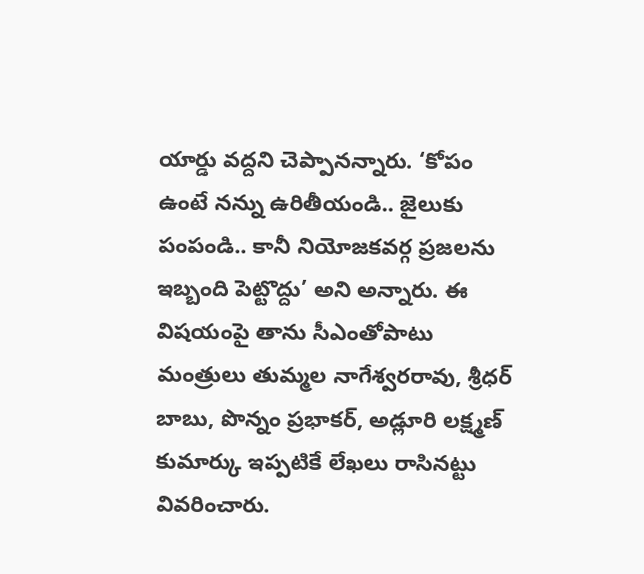యార్డు వద్దని చెప్పానన్నారు. ‘కోపం ఉంటే నన్ను ఉరితీయండి.. జైలుకు పంపండి.. కానీ నియోజకవర్గ ప్రజలను ఇబ్బంది పెట్టొద్దు’ అని అన్నారు. ఈ విషయంపై తాను సీఎంతోపాటు మంత్రులు తుమ్మల నాగేశ్వరరావు, శ్రీధర్ బాబు, పొన్నం ప్రభాకర్, అడ్లూరి లక్ష్మణ్ కుమార్కు ఇప్పటికే లేఖలు రాసినట్టు వివరించారు.